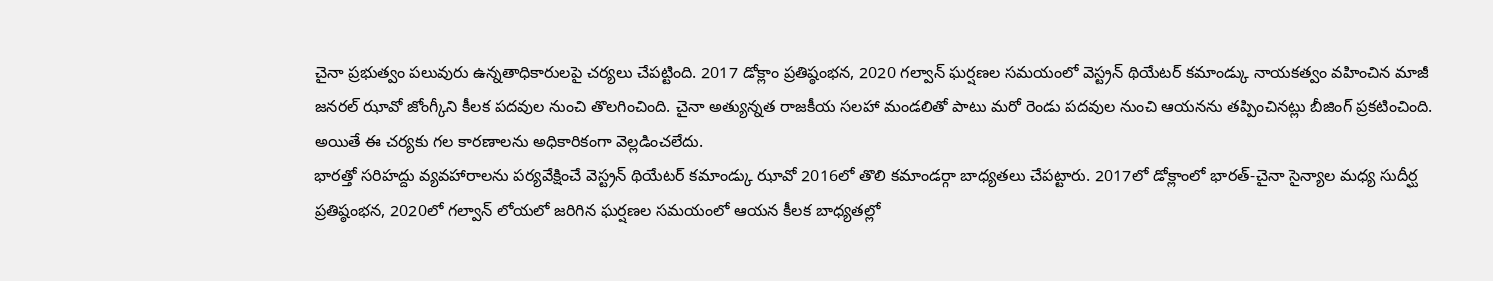చైనా ప్రభుత్వం పలువురు ఉన్నతాధికారులపై చర్యలు చేపట్టింది. 2017 డోక్లాం ప్రతిష్ఠంభన, 2020 గల్వాన్ ఘర్షణల సమయంలో వెస్ట్రన్ థియేటర్ కమాండ్కు నాయకత్వం వహించిన మాజీ జనరల్ ఝావో జోంగ్కీని కీలక పదవుల నుంచి తొలగించింది. చైనా అత్యున్నత రాజకీయ సలహా మండలితో పాటు మరో రెండు పదవుల నుంచి ఆయనను తప్పించినట్లు బీజింగ్ ప్రకటించింది. అయితే ఈ చర్యకు గల కారణాలను అధికారికంగా వెల్లడించలేదు.
భారత్తో సరిహద్దు వ్యవహారాలను పర్యవేక్షించే వెస్ట్రన్ థియేటర్ కమాండ్కు ఝావో 2016లో తొలి కమాండర్గా బాధ్యతలు చేపట్టారు. 2017లో డోక్లాంలో భారత్-చైనా సైన్యాల మధ్య సుదీర్ఘ ప్రతిష్ఠంభన, 2020లో గల్వాన్ లోయలో జరిగిన ఘర్షణల సమయంలో ఆయన కీలక బాధ్యతల్లో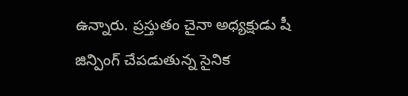ఉన్నారు. ప్రస్తుతం చైనా అధ్యక్షుడు షీ జిన్పింగ్ చేపడుతున్న సైనిక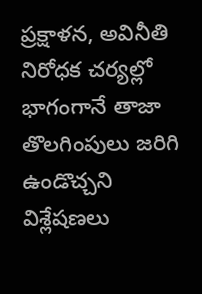ప్రక్షాళన, అవినీతి నిరోధక చర్యల్లో భాగంగానే తాజా తొలగింపులు జరిగి ఉండొచ్చని విశ్లేషణలు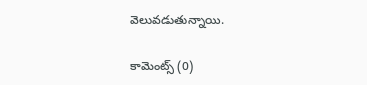వెలువడుతున్నాయి.

కామెంట్స్ (0)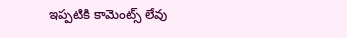ఇప్పటికి కామెంట్స్ లేవు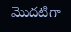మొదటిగా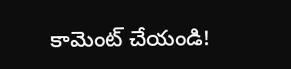కామెంట్ చేయండి!